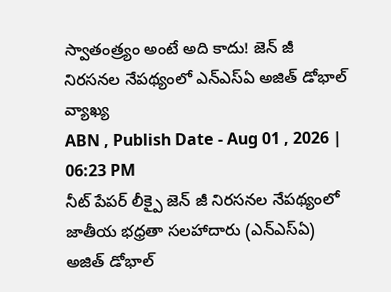స్వాతంత్ర్యం అంటే అది కాదు! జెన్ జీ నిరసనల నేపథ్యంలో ఎన్ఎస్ఏ అజిత్ డోభాల్ వ్యాఖ్య
ABN , Publish Date - Aug 01 , 2026 | 06:23 PM
నీట్ పేపర్ లీక్పై జెన్ జీ నిరసనల నేపథ్యంలో జాతీయ భధ్రతా సలహాదారు (ఎన్ఎస్ఏ) అజిత్ డోభాల్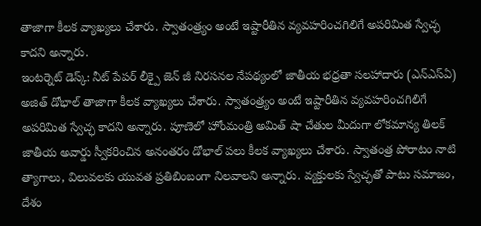తాజాగా కీలక వ్యాఖ్యలు చేశారు. స్వాతంత్ర్యం అంటే ఇష్టారీతిన వ్యవహరించగిలిగే అపరిమిత స్వేచ్ఛ కాదని అన్నారు.
ఇంటర్నెట్ డెస్క్: నీట్ పేపర్ లీక్పై జెన్ జీ నిరసనల నేపథ్యంలో జాతీయ భధ్రతా సలహాదారు (ఎన్ఎస్ఏ) అజిత్ డోభాల్ తాజాగా కీలక వ్యాఖ్యలు చేశారు. స్వాతంత్ర్యం అంటే ఇష్టారీతిన వ్యవహరించగిలిగే అపరిమిత స్వేచ్ఛ కాదని అన్నారు. పూణెలో హోంమంత్రి అమిత్ షా చేతుల మీదుగా లోకమాన్య తిలక్ జాతీయ అవార్డు స్వీకరించిన అనంతరం డోభాల్ పలు కీలక వ్యాఖ్యలు చేశారు. స్వాతంత్ర పోరాటం నాటి త్యాగాలు, విలువలకు యువత ప్రతిబింబంగా నిలవాలని అన్నారు. వ్యక్తులకు స్వేచ్ఛతో పాటు సమాజం, దేశం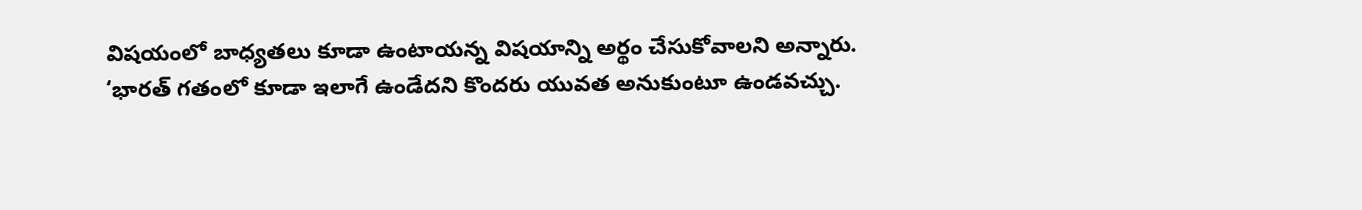విషయంలో బాధ్యతలు కూడా ఉంటాయన్న విషయాన్ని అర్థం చేసుకోవాలని అన్నారు.
‘భారత్ గతంలో కూడా ఇలాగే ఉండేదని కొందరు యువత అనుకుంటూ ఉండవచ్చు.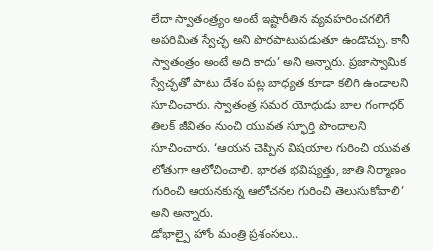లేదా స్వాతంత్ర్యం అంటే ఇష్టారీతిన వ్యవహరించగలిగే అపరిమిత స్వేచ్ఛ అని పొరపాటుపడుతూ ఉండొచ్చు. కానీ స్వాతంత్రం అంటే అది కాదు’ అని అన్నారు. ప్రజాస్వామిక స్వేచ్ఛతో పాటు దేశం పట్ల బాధ్యత కూడా కలిగి ఉండాలని సూచించారు. స్వాతంత్ర సమర యోధుడు బాల గంగాధర్ తిలక్ జీవితం నుంచి యువత స్ఫూర్తి పొందాలని సూచించారు. ‘ఆయన చెప్పిన విషయాల గురించి యువత లోతుగా ఆలోచించాలి. భారత భవిష్యత్తు, జాతి నిర్మాణం గురించి ఆయనకున్న ఆలోచనల గురించి తెలుసుకోవాలి’ అని అన్నారు.
డోభాల్పై హోం మంత్రి ప్రశంసలు..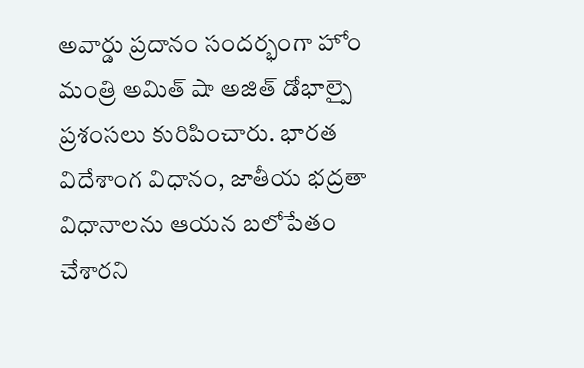అవార్డు ప్రదానం సందర్భంగా హోం మంత్రి అమిత్ షా అజిత్ డోభాల్పై ప్రశంసలు కురిపించారు. భారత విదేశాంగ విధానం, జాతీయ భద్రతా విధానాలను ఆయన బలోపేతం చేశారని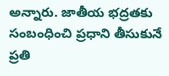అన్నారు. జాతీయ భద్రతకు సంబంధించి ప్రధాని తీసుకునే ప్రతి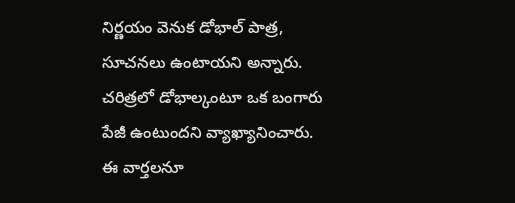నిర్ణయం వెనుక డోభాల్ పాత్ర, సూచనలు ఉంటాయని అన్నారు. చరిత్రలో డోభాల్కంటూ ఒక బంగారు పేజీ ఉంటుందని వ్యాఖ్యానించారు.
ఈ వార్తలనూ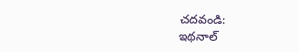చదవండి:
ఇథనాల్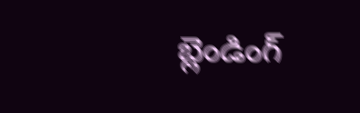బ్లెండింగ్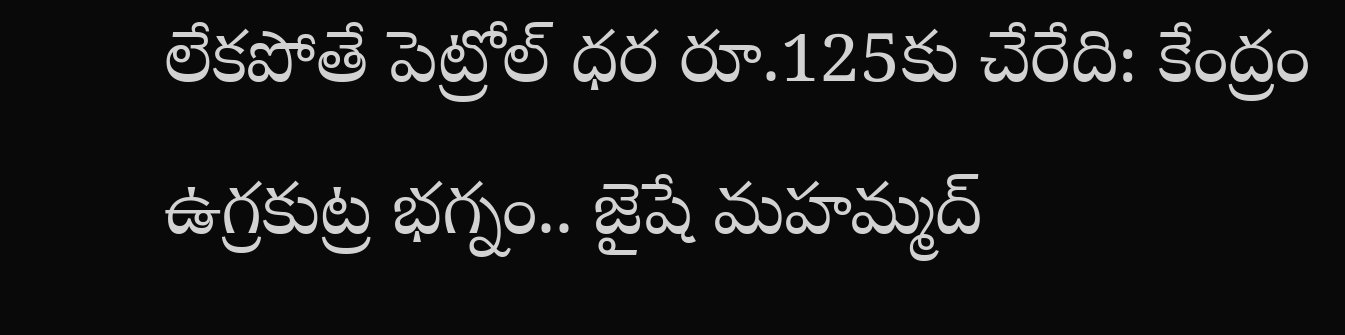లేకపోతే పెట్రోల్ ధర రూ.125కు చేరేది: కేంద్రం
ఉగ్రకుట్ర భగ్నం.. జైషే మహమ్మద్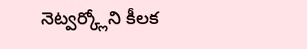నెట్వర్క్లోని కీలక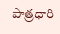పాత్రధారి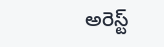అరెస్ట్